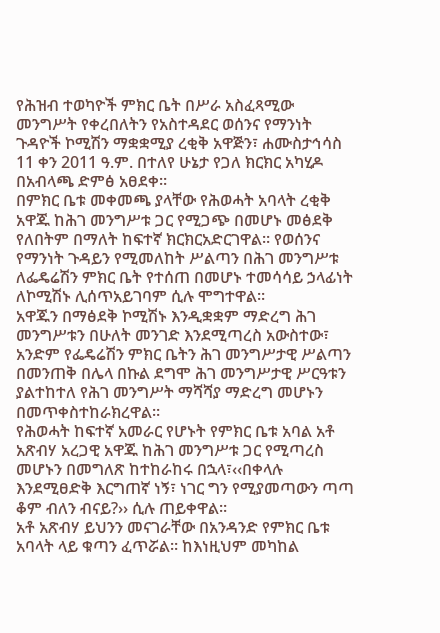የሕዝብ ተወካዮች ምክር ቤት በሥራ አስፈጻሚው መንግሥት የቀረበለትን የአስተዳደር ወሰንና የማንነት ጉዳዮች ኮሚሽን ማቋቋሚያ ረቂቅ አዋጅን፣ ሐሙስታኅሳስ 11 ቀን 2011 ዓ.ም. በተለየ ሁኔታ የጋለ ክርክር አካሂዶ በአብላጫ ድምፅ አፀደቀ።
በምክር ቤቱ መቀመጫ ያላቸው የሕወሓት አባላት ረቂቅ አዋጁ ከሕገ መንግሥቱ ጋር የሚጋጭ በመሆኑ መፅደቅ የለበትም በማለት ከፍተኛ ክርክርአድርገዋል። የወሰንና የማንነት ጉዳይን የሚመለከት ሥልጣን በሕገ መንግሥቱ ለፌዴሬሽን ምክር ቤት የተሰጠ በመሆኑ ተመሳሳይ ኃላፊነት ለኮሚሽኑ ሊሰጥአይገባም ሲሉ ሞግተዋል።
አዋጁን በማፅደቅ ኮሚሽኑ እንዲቋቋም ማድረግ ሕገ መንግሥቱን በሁለት መንገድ እንደሚጣረስ አውስተው፣ አንድም የፌዴሬሽን ምክር ቤትን ሕገ መንግሥታዊ ሥልጣን በመንጠቅ በሌላ በኩል ደግሞ ሕገ መንግሥታዊ ሥርዓቱን ያልተከተለ የሕገ መንግሥት ማሻሻያ ማድረግ መሆኑን በመጥቀስተከራክረዋል።
የሕወሓት ከፍተኛ አመራር የሆኑት የምክር ቤቱ አባል አቶ አጽብሃ አረጋዊ አዋጁ ከሕገ መንግሥቱ ጋር የሚጣረስ መሆኑን በመግለጽ ከተከራከሩ በኋላ፣‹‹በቀላሉ እንደሚፀድቅ እርግጠኛ ነኝ፣ ነገር ግን የሚያመጣውን ጣጣ ቆም ብለን ብናይ?›› ሲሉ ጠይቀዋል።
አቶ አጽብሃ ይህንን መናገራቸው በአንዳንድ የምክር ቤቱ አባላት ላይ ቁጣን ፈጥሯል። ከእነዚህም መካከል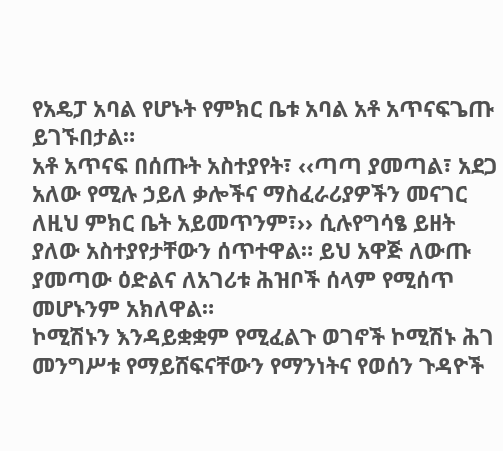የአዴፓ አባል የሆኑት የምክር ቤቱ አባል አቶ አጥናፍጌጡ ይገኙበታል።
አቶ አጥናፍ በሰጡት አስተያየት፣ ‹‹ጣጣ ያመጣል፣ አደጋ አለው የሚሉ ኃይለ ቃሎችና ማስፈራሪያዎችን መናገር ለዚህ ምክር ቤት አይመጥንም፣›› ሲሉየግሳፄ ይዘት ያለው አስተያየታቸውን ሰጥተዋል። ይህ አዋጅ ለውጡ ያመጣው ዕድልና ለአገሪቱ ሕዝቦች ሰላም የሚሰጥ መሆኑንም አክለዋል።
ኮሚሽኑን እንዳይቋቋም የሚፈልጉ ወገኖች ኮሚሽኑ ሕገ መንግሥቱ የማይሸፍናቸውን የማንነትና የወሰን ጉዳዮች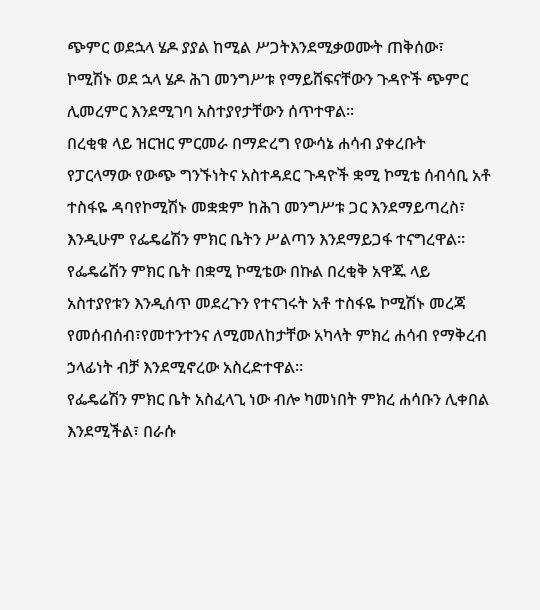ጭምር ወደኋላ ሄዶ ያያል ከሚል ሥጋትእንደሚቃወሙት ጠቅሰው፣ ኮሚሽኑ ወደ ኋላ ሄዶ ሕገ መንግሥቱ የማይሸፍናቸውን ጉዳዮች ጭምር ሊመረምር እንደሚገባ አስተያየታቸውን ሰጥተዋል።
በረቂቁ ላይ ዝርዝር ምርመራ በማድረግ የውሳኔ ሐሳብ ያቀረቡት የፓርላማው የውጭ ግንኙነትና አስተዳደር ጉዳዮች ቋሚ ኮሚቴ ሰብሳቢ አቶ ተስፋዬ ዳባየኮሚሽኑ መቋቋም ከሕገ መንግሥቱ ጋር እንደማይጣረስ፣ እንዲሁም የፌዴሬሽን ምክር ቤትን ሥልጣን እንደማይጋፋ ተናግረዋል።
የፌዴሬሽን ምክር ቤት በቋሚ ኮሚቴው በኩል በረቂቅ አዋጁ ላይ አስተያየቱን እንዲሰጥ መደረጉን የተናገሩት አቶ ተስፋዬ ኮሚሽኑ መረጃ የመሰብሰብ፣የመተንተንና ለሚመለከታቸው አካላት ምክረ ሐሳብ የማቅረብ ኃላፊነት ብቻ እንደሚኖረው አስረድተዋል።
የፌዴሬሽን ምክር ቤት አስፈላጊ ነው ብሎ ካመነበት ምክረ ሐሳቡን ሊቀበል እንደሚችል፣ በራሱ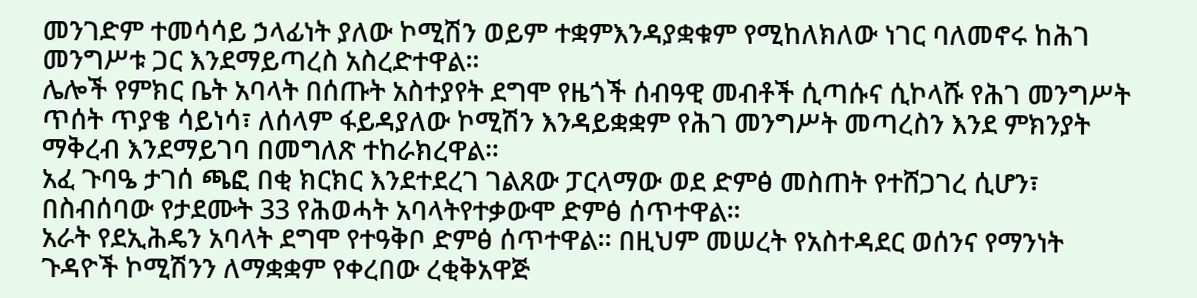መንገድም ተመሳሳይ ኃላፊነት ያለው ኮሚሽን ወይም ተቋምእንዳያቋቁም የሚከለክለው ነገር ባለመኖሩ ከሕገ መንግሥቱ ጋር እንደማይጣረስ አስረድተዋል።
ሌሎች የምክር ቤት አባላት በሰጡት አስተያየት ደግሞ የዜጎች ሰብዓዊ መብቶች ሲጣሱና ሲኮላሹ የሕገ መንግሥት ጥሰት ጥያቄ ሳይነሳ፣ ለሰላም ፋይዳያለው ኮሚሽን እንዳይቋቋም የሕገ መንግሥት መጣረስን እንደ ምክንያት ማቅረብ እንደማይገባ በመግለጽ ተከራክረዋል።
አፈ ጉባዔ ታገሰ ጫፎ በቂ ክርክር እንደተደረገ ገልጸው ፓርላማው ወደ ድምፅ መስጠት የተሸጋገረ ሲሆን፣ በስብሰባው የታደሙት 33 የሕወሓት አባላትየተቃውሞ ድምፅ ሰጥተዋል።
አራት የደኢሕዴን አባላት ደግሞ የተዓቅቦ ድምፅ ሰጥተዋል፡፡ በዚህም መሠረት የአስተዳደር ወሰንና የማንነት ጉዳዮች ኮሚሽንን ለማቋቋም የቀረበው ረቂቅአዋጅ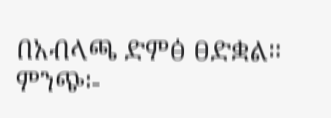በአብላጫ ድምፅ ፀድቋል።
ምንጭ፡-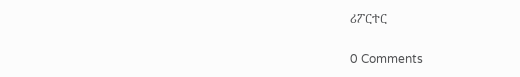ሪፖርተር

0 Comments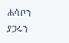ሐሳቦን ያጋሩን